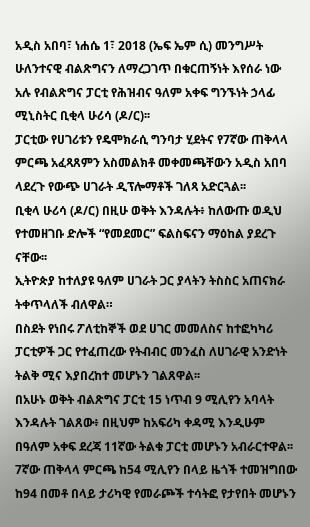አዲስ አበባ፣ ነሐሴ 1፣ 2018 (ኤፍ ኤም ሲ) መንግሥት ሁለንተናዊ ብልጽግናን ለማረጋገጥ በቁርጠኝነት እየሰራ ነው አሉ የብልጽግና ፓርቲ የሕዝብና ዓለም አቀፍ ግንኙነት ኃላፊ ሚኒስትር ቢቂላ ሁሪሳ (ዶ/ር)፡፡
ፓርቲው የሀገሪቱን የዴሞክራሲ ግንባታ ሂደትና የ7ኛው ጠቅላላ ምርጫ አፈጻጸምን አስመልክቶ መቀመጫቸውን አዲስ አበባ ላደረጉ የውጭ ሀገራት ዲፕሎማቶች ገለጻ አድርጓል፡፡
ቢቂላ ሁሪሳ (ዶ/ር) በዚሁ ወቅት እንዳሉት፥ ከለውጡ ወዲህ የተመዘገቡ ድሎች “የመደመር” ፍልስፍናን ማዕከል ያደረጉ ናቸው፡፡
ኢትዮጵያ ከተለያዩ ዓለም ሀገራት ጋር ያላትን ትስስር አጠናክራ ትቀጥላለች ብለዋል።
በስደት የነበሩ ፖለቲከኞች ወደ ሀገር መመለስና ከተፎካካሪ ፓርቲዎች ጋር የተፈጠረው የትብብር መንፈስ ለሀገራዊ አንድነት ትልቅ ሚና እያበረከተ መሆኑን ገልጸዋል፡፡
በአሁኑ ወቅት ብልጽግና ፓርቲ 15 ነጥብ 9 ሚሊየን አባላት እንዳሉት ገልጸው፥ በዚህም ከአፍሪካ ቀዳሚ እንዲሁም በዓለም አቀፍ ደረጃ 11ኛው ትልቁ ፓርቲ መሆኑን አብራርተዋል፡፡
7ኛው ጠቅላላ ምርጫ ከ54 ሚሊየን በላይ ዜጎች ተመዝግበው ከ94 በመቶ በላይ ታሪካዊ የመራጮች ተሳትፎ የታየበት መሆኑን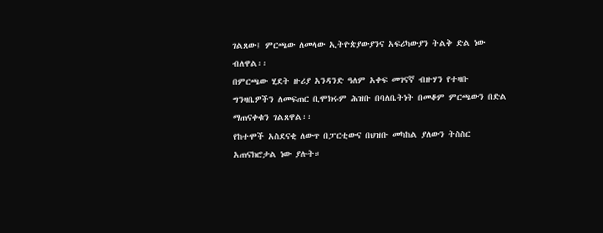ገልጸው፤ ምርጫው ለመላው ኢትዮጵያውያንና አፍሪካውያን ትልቅ ድል ነው ብለዋል፡፡
በምርጫው ሂደት ዙሪያ አንዳንድ ዓለም አቀፍ መገናኛ ብዙሃን የተዛቡ ግንዛቤዎችን ለመፍጠር ቢሞክሩም ሕዝቡ በባለቤትነት በመቆም ምርጫውን በድል ማጠናቀቁን ገልጸዋል፡፡
የከተሞች አስደናቂ ለውጥ በፓርቲውና በህዝቡ መካከል ያለውን ትስስር አጠናክሮታል ነው ያሉት።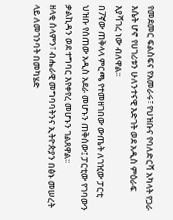የመደመር ፍልስፍና የአመራሩ፣ የህዝቡና የባለድርሻ አካላት የጋራ እሴት ሆኖ የሀገሪቱን ሁለንተናዊ እድገት ወደ አዲስ ምዕራፍ እያሻገረ ነው ብለዋል፡፡
በ7ኛው ጠቅላላ ምርጫ የተመዘገበው ውጤት ለገዢው ፓርቲ ህዝቡ የሰጠው አዲስ አደራ መሆኑን ጠቅሰው፤ ፓርቲው የገባውን ቃልኪዳን ወደ ተግባር እየቀየረ መሆኑን ገልጸዋል፡፡
ዘላቂ ሰላምን፣ ብሔራዊ መግባባትንና ኢትዮጵያን በፅኑ መሠረት ላይ ለመገንባት በመካሄድ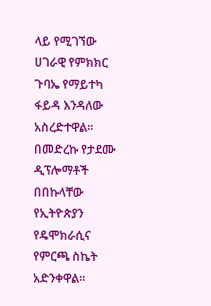ላይ የሚገኘው ሀገራዊ የምክክር ጉባኤ የማይተካ ፋይዳ እንዳለው አስረድተዋል፡፡
በመድረኩ የታደሙ ዲፕሎማቶች በበኩላቸው የኢትዮጵያን የዴሞክራሲና የምርጫ ስኬት አድንቀዋል።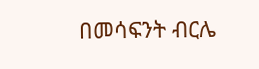በመሳፍንት ብርሌ